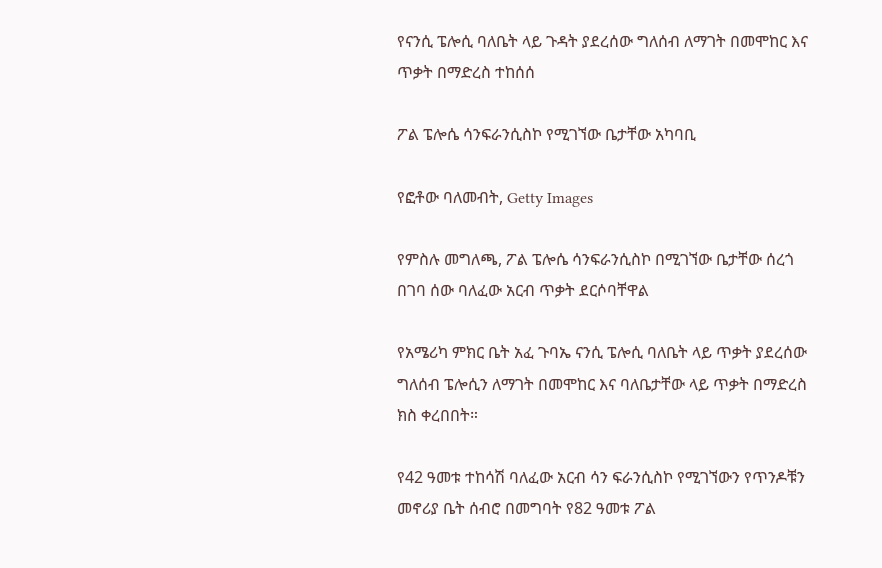የናንሲ ፔሎሲ ባለቤት ላይ ጉዳት ያደረሰው ግለሰብ ለማገት በመሞከር እና ጥቃት በማድረስ ተከሰሰ

ፖል ፔሎሴ ሳንፍራንሲስኮ የሚገኘው ቤታቸው አካባቢ

የፎቶው ባለመብት, Getty Images

የምስሉ መግለጫ, ፖል ፔሎሴ ሳንፍራንሲስኮ በሚገኘው ቤታቸው ሰረጎ በገባ ሰው ባለፈው አርብ ጥቃት ደርሶባቸዋል

የአሜሪካ ምክር ቤት አፈ ጉባኤ ናንሲ ፔሎሲ ባለቤት ላይ ጥቃት ያደረሰው ግለሰብ ፔሎሲን ለማገት በመሞከር እና ባለቤታቸው ላይ ጥቃት በማድረስ ክስ ቀረበበት።

የ42 ዓመቱ ተከሳሽ ባለፈው አርብ ሳን ፍራንሲስኮ የሚገኘውን የጥንዶቹን መኖሪያ ቤት ሰብሮ በመግባት የ82 ዓመቱ ፖል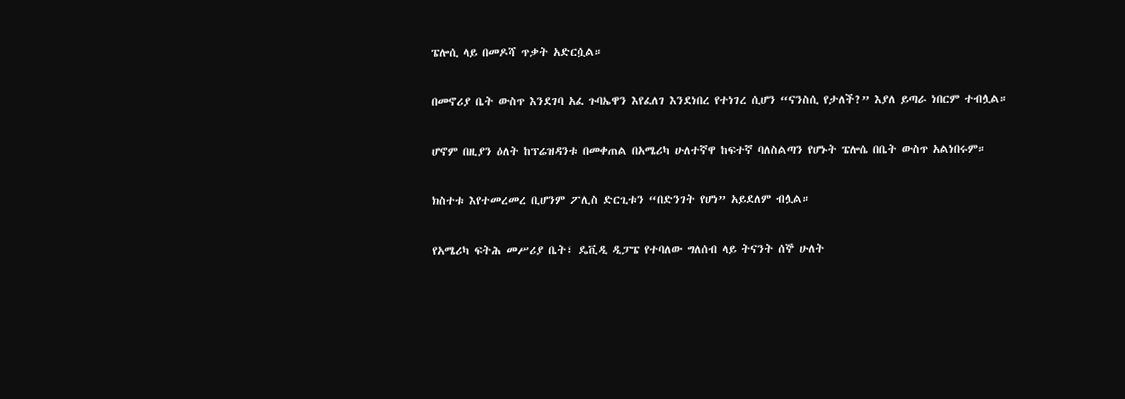ፔሎሲ ላይ በመዶሻ ጥቃት አድርሷል።

በመኖሪያ ቤት ውስጥ እንደገባ አፈ ጉባኤዋን እየፈለገ እንደነበረ የተነገረ ሲሆን “ናንስሲ የታለች?” እያለ ይጣራ ነበርም ተብሏል።

ሆኖም በዚያን ዕለት ከፕሬዝዳንቱ በመቀጠል በአሜሪካ ሁለተኛዋ ከፍተኛ ባለስልጣን የሆኑት ፔሎሴ በቤት ውስጥ አልነበሩም።

ክስተቱ እየተመረመረ ቢሆንም ፖሊስ ድርጊቱን “በድንገት የሆነ” አይደለም ብሏል።

የአሜሪካ ፍትሕ መሥሪያ ቤት፣ ዴቪዲ ዲፓፔ የተባለው ግለሰብ ላይ ትናንት ሰኞ ሁለት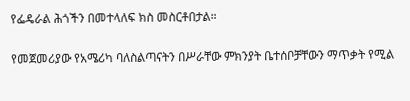የፌዴራል ሕጎችን በመተላለፍ ክስ መስርቶበታል።

የመጀመሪያው የአሜሪካ ባለስልጣናትን በሥራቸው ምክንያት ቤተሰቦቻቸውን ማጥቃት የሚል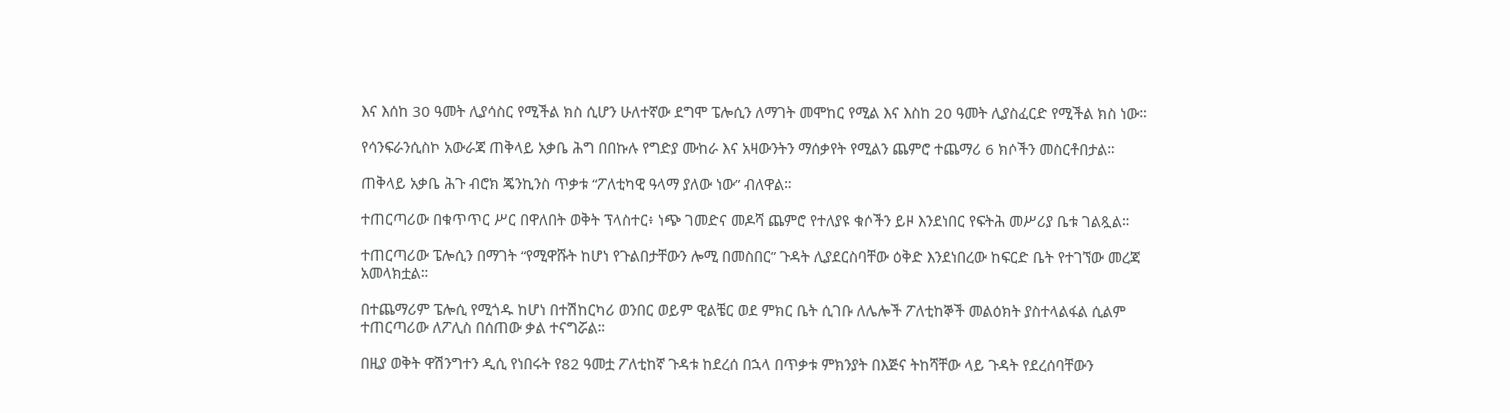እና እሰከ 30 ዓመት ሊያሳስር የሚችል ክስ ሲሆን ሁለተኛው ደግሞ ፔሎሲን ለማገት መሞከር የሚል እና እስከ 20 ዓመት ሊያስፈርድ የሚችል ክስ ነው።

የሳንፍራንሲስኮ አውራጃ ጠቅላይ አቃቤ ሕግ በበኩሉ የግድያ ሙከራ እና አዛውንትን ማሰቃየት የሚልን ጨምሮ ተጨማሪ 6 ክሶችን መስርቶበታል።

ጠቅላይ አቃቤ ሕጉ ብሮክ ጄንኪንስ ጥቃቱ “ፖለቲካዊ ዓላማ ያለው ነው” ብለዋል።

ተጠርጣሪው በቁጥጥር ሥር በዋለበት ወቅት ፕላስተር፥ ነጭ ገመድና መዶሻ ጨምሮ የተለያዩ ቁሶችን ይዞ እንደነበር የፍትሕ መሥሪያ ቤቱ ገልጿል።

ተጠርጣሪው ፔሎሲን በማገት “የሚዋሹት ከሆነ የጉልበታቸውን ሎሚ በመስበር” ጉዳት ሊያደርስባቸው ዕቅድ እንደነበረው ከፍርድ ቤት የተገኘው መረጃ አመላክቷል።

በተጨማሪም ፔሎሲ የሚጎዱ ከሆነ በተሽከርካሪ ወንበር ወይም ዊልቼር ወደ ምክር ቤት ሲገቡ ለሌሎች ፖለቲከኞች መልዕክት ያስተላልፋል ሲልም ተጠርጣሪው ለፖሊስ በሰጠው ቃል ተናግሯል።

በዚያ ወቅት ዋሽንግተን ዲሲ የነበሩት የ82 ዓመቷ ፖለቲከኛ ጉዳቱ ከደረሰ በኋላ በጥቃቱ ምክንያት በእጅና ትከሻቸው ላይ ጉዳት የደረሰባቸውን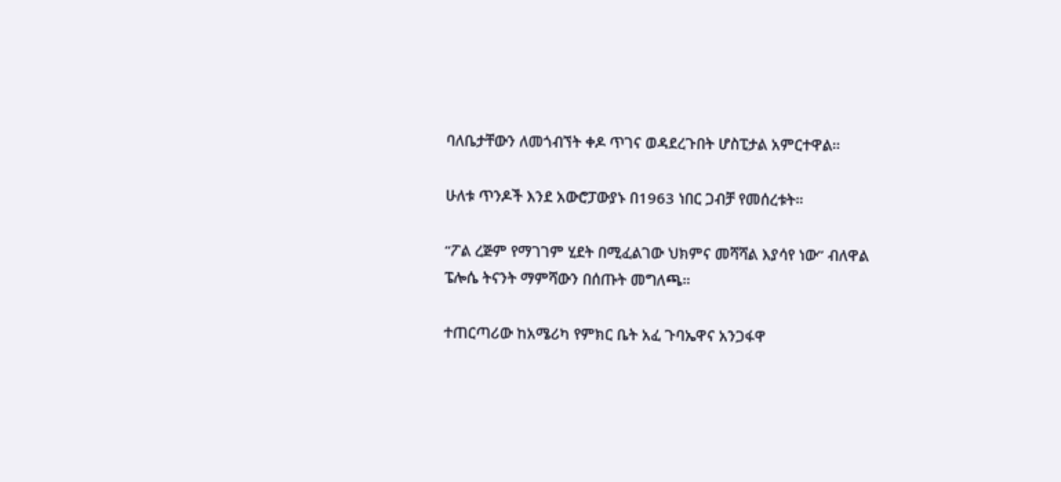ባለቤታቸውን ለመጎብኘት ቀዶ ጥገና ወዳደረጉበት ሆስፒታል አምርተዋል።

ሁለቱ ጥንዶች እንደ አውሮፓውያኑ በ1963 ነበር ጋብቻ የመሰረቱት።

“ፖል ረጅም የማገገም ሂደት በሚፈልገው ህክምና መሻሻል እያሳየ ነው” ብለዋል ፔሎሴ ትናንት ማምሻውን በሰጡት መግለጫ።

ተጠርጣሪው ከአሜሪካ የምክር ቤት አፈ ጉባኤዋና አንጋፋዋ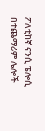ፖለቲከኛ ናንሲ ፔሎሲ በተጨማሪም ሌሎች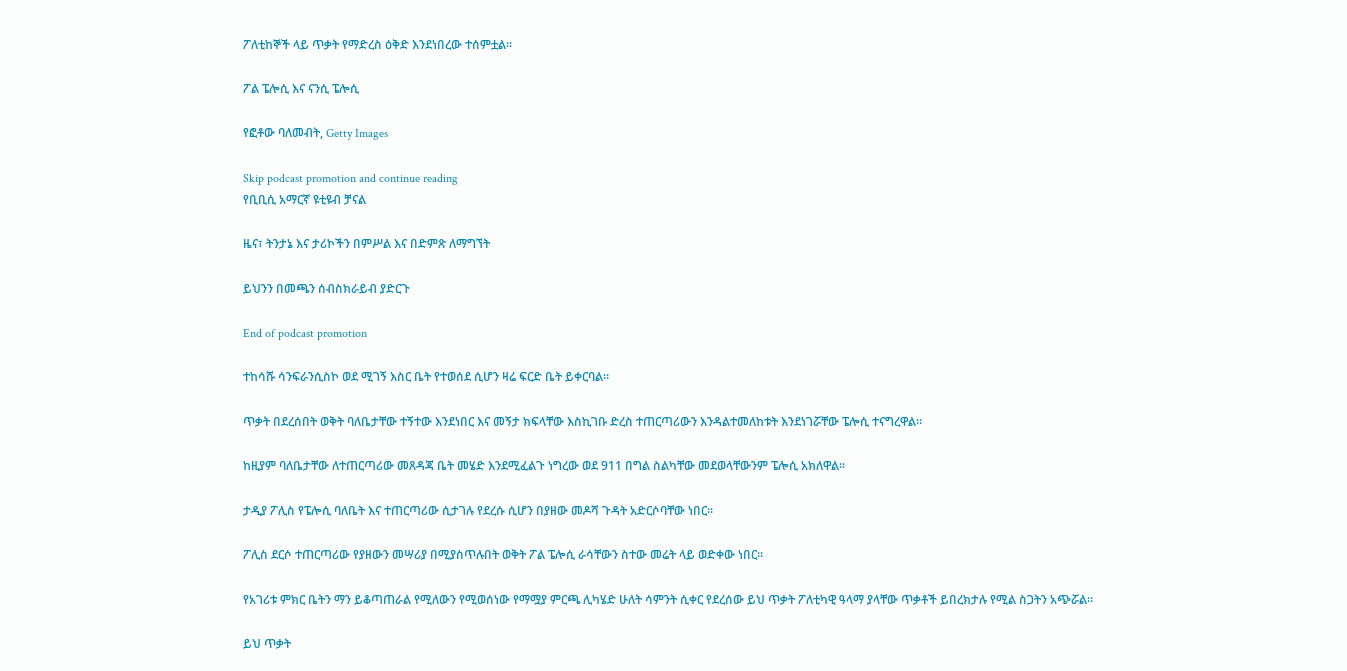ፖለቲከኞች ላይ ጥቃት የማድረስ ዕቅድ እንደነበረው ተሰምቷል።

ፖል ፔሎሲ እና ናንሲ ፔሎሲ

የፎቶው ባለመብት, Getty Images

Skip podcast promotion and continue reading
የቢቢሲ አማርኛ ዩቲዩብ ቻናል

ዜና፣ ትንታኔ እና ታሪኮችን በምሥል እና በድምጽ ለማግኘት

ይህንን በመጫን ሰብስክራይብ ያድርጉ

End of podcast promotion

ተከሳሹ ሳንፍራንሲስኮ ወደ ሚገኝ እስር ቤት የተወሰደ ሲሆን ዛሬ ፍርድ ቤት ይቀርባል።

ጥቃት በደረሰበት ወቅት ባለቤታቸው ተኝተው እንደነበር እና መኝታ ክፍላቸው እስኪገቡ ድረስ ተጠርጣሪውን እንዳልተመለከቱት እንደነገሯቸው ፔሎሲ ተናግረዋል።

ከዚያም ባለቤታቸው ለተጠርጣሪው መጸዳጃ ቤት መሄድ እንደሚፈልጉ ነግረው ወደ 911 በግል ስልካቸው መደወላቸውንም ፔሎሲ አክለዋል።

ታዲያ ፖሊስ የፔሎሲ ባለቤት እና ተጠርጣሪው ሲታገሉ የደረሱ ሲሆን በያዘው መዶሻ ጉዳት አድርሶባቸው ነበር።

ፖሊስ ደርሶ ተጠርጣሪው የያዘውን መሣሪያ በሚያስጥሉበት ወቅት ፖል ፔሎሲ ራሳቸውን ስተው መሬት ላይ ወድቀው ነበር።

የአገሪቱ ምክር ቤትን ማን ይቆጣጠራል የሚለውን የሚወሰነው የማሟያ ምርጫ ሊካሄድ ሁለት ሳምንት ሲቀር የደረሰው ይህ ጥቃት ፖለቲካዊ ዓላማ ያላቸው ጥቃቶች ይበረክታሉ የሚል ስጋትን አጭሯል።

ይህ ጥቃት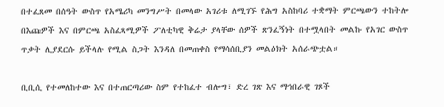በተፈጸመ በሰዓት ውስጥ የአሜሪካ መንግሥት በመላው አገሪቱ ለሚገኙ የሕግ አስከባሪ ተቋማት ምርጫውን ተከትሎ በእጩዎች እና በምርጫ አስፈጻሚዎች ፖለቲካዊ ቅሬታ ያላቸው ሰዎች ጽንፈኝነት በተሟላበት መልኩ የአገር ውስጥ ጥቃት ሊያደርሱ ይችላሉ የሚል ስጋት እንዳለ በመጠቀስ የማሳሰቢያን መልዕክት አሰራጭቷል።

ቢቢሲ የተመለከተው እና በተጠርጣሪው ስም የተከፈተ ብሎግ፣ ድረ ገጽ እና ማኅበራዊ ገጾች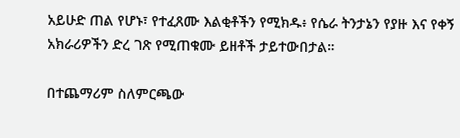አይሁድ ጠል የሆኑ፣ የተፈጸሙ እልቂቶችን የሚክዱ፥ የሴራ ትንታኔን የያዙ እና የቀኝ አክራሪዎችን ድረ ገጽ የሚጠቁሙ ይዘቶች ታይተውበታል።

በተጨማሪም ስለምርጫው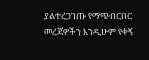ያልተረጋገጡ የማጭበርበር መረጃዎችን እንዲሁም የቀኝ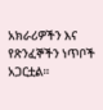አክራሪዎችን እና የጽንፈኞችን ነጥቦች አጋርቷል።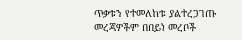ጥቃቱን የተመለከቱ ያልተረጋገጡ መረጃዎችም በበይነ መረቦች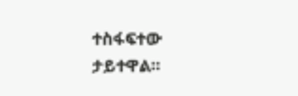ተስፋፍተው ታይተዋል።